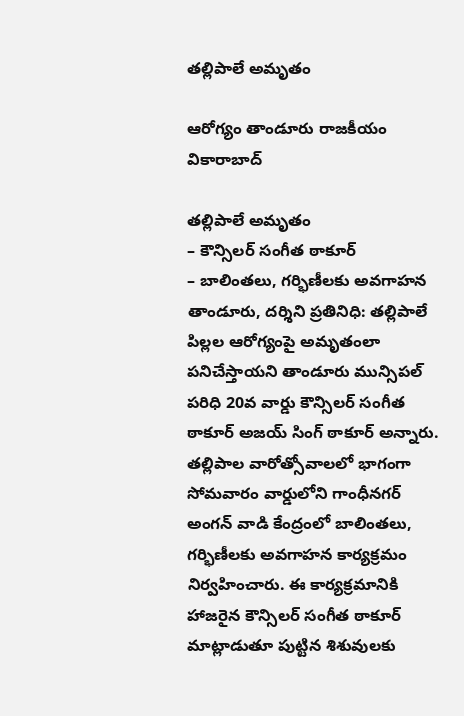తల్లిపాలే అమృతం

ఆరోగ్యం తాండూరు రాజకీయం వికారాబాద్

తల్లిపాలే అమృతం
– కౌన్సిలర్ సంగీత ఠాకూర్
– బాలింతలు, గర్భిణీలకు అవగాహన
తాండూరు, దర్శిని ప్రతినిధి: తల్లిపాలే పిల్లల ఆరోగ్యంపై అమృతంలా పనిచేస్తాయని తాండూరు మున్సిపల్ పరిధి 20వ వార్డు కౌన్సిలర్ సంగీత ఠాకూర్ అజయ్ సింగ్ ఠాకూర్ అన్నారు. తల్లిపాల వారోత్సోవాలలో భాగంగా సోమవారం వార్డులోని గాంధీనగర్‌ అంగన్ వాడి కేంద్రంలో బాలింతలు, గర్భిణీలకు అవగాహన కార్యక్రమం నిర్వహించారు. ఈ కార్యక్రమానికి హాజరైన కౌన్సిలర్ సంగీత ఠాకూర్ మాట్లాడుతూ పుట్టిన శిశువులకు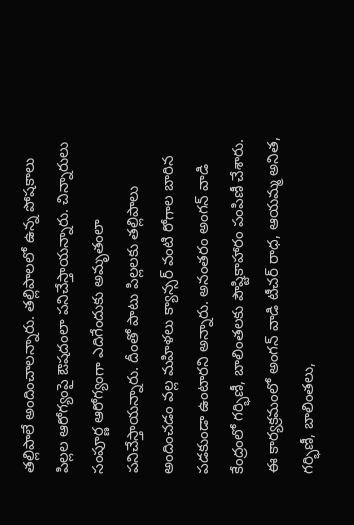తల్లిపాలే అందించాలన్నారు. తల్లిపాలలో ఉన్న పోషకాలు పిల్లల ఆరోగ్యంపై ఔషదంలా పనిచేస్తాయన్నారు. చిన్నారులు సంపూర్ణ ఆరోగ్యంగా ఎదిగేందుకు అమృతంలా పనిచేస్తాయన్నారు. దీంతో పాటు పిల్లలకు తల్లిపాలు అందించడం వల్ల మహిళలు క్యాన్సర్ వంటి రోగాల బారిన పడకుండా ఉంటారని అన్నారు. అనంతరం అంగన్‌ వాడి కేంద్రంలో గర్భిణీ, బాలింతలకు పౌష్టికాహారం పంపిణీ చేశారు. ఈ కార్యక్రమంలో అంగన్ వాడి టీచర్ రాధ, ఆయమ్మ అనిత, గర్భిణీ, బాలింతలు,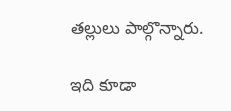తల్లులు పాల్గొన్నారు.

ఇది కూడా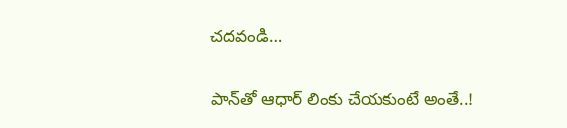చదవండి…

పాన్‌తో ఆధార్‌ లింకు చేయకుంటే అంతే..!